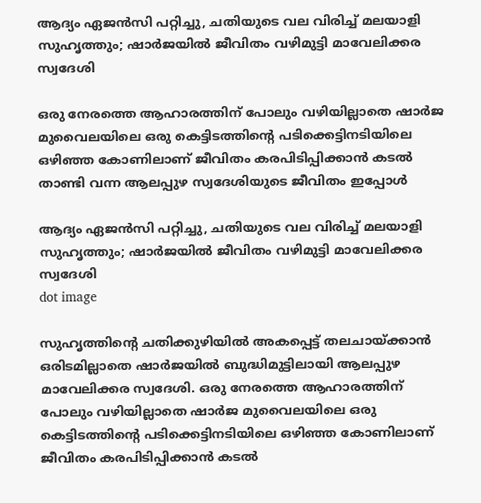ആദ്യം ഏജൻസി പറ്റിച്ചു, ചതിയുടെ വല വിരിച്ച് മലയാളി സുഹൃത്തും; ഷാർജയിൽ ജീവിതം വഴിമുട്ടി മാവേലിക്കര സ്വദേശി

ഒരു നേരത്തെ ആഹാരത്തിന് പോലും വഴിയില്ലാതെ ഷാര്‍ജ മുവൈലയിലെ ഒരു കെട്ടിടത്തിന്റെ പടിക്കെട്ടിനടിയിലെ ഒഴിഞ്ഞ കോണിലാണ് ജീവിതം കരപിടിപ്പിക്കാന്‍ കടല്‍ താണ്ടി വന്ന ആലപ്പുഴ സ്വദേശിയുടെ ജീവിതം ഇപ്പോള്‍

ആദ്യം ഏജൻസി പറ്റിച്ചു, ചതിയുടെ വല വിരിച്ച് മലയാളി സുഹൃത്തും; ഷാർജയിൽ ജീവിതം വഴിമുട്ടി മാവേലിക്കര സ്വദേശി
dot image

സുഹൃത്തിന്റെ ചതിക്കുഴിയില്‍ അകപ്പെട്ട് തലചായ്ക്കാന്‍ ഒരിടമില്ലാതെ ഷാര്‍ജയില്‍ ബുദ്ധിമുട്ടിലായി ആലപ്പുഴ മാവേലിക്കര സ്വദേശി. ഒരു നേരത്തെ ആഹാരത്തിന് പോലും വഴിയില്ലാതെ ഷാര്‍ജ മുവൈലയിലെ ഒരു കെട്ടിടത്തിന്റെ പടിക്കെട്ടിനടിയിലെ ഒഴിഞ്ഞ കോണിലാണ് ജീവിതം കരപിടിപ്പിക്കാന്‍ കടല്‍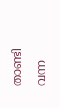താണ്ടി വന്ന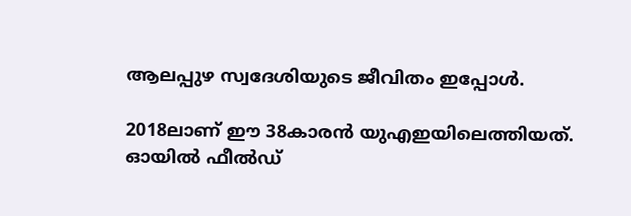ആലപ്പുഴ സ്വദേശിയുടെ ജീവിതം ഇപ്പോള്‍.

2018ലാണ് ഈ 38കാരന്‍ യുഎഇയിലെത്തിയത്. ഓയില്‍ ഫീല്‍ഡ്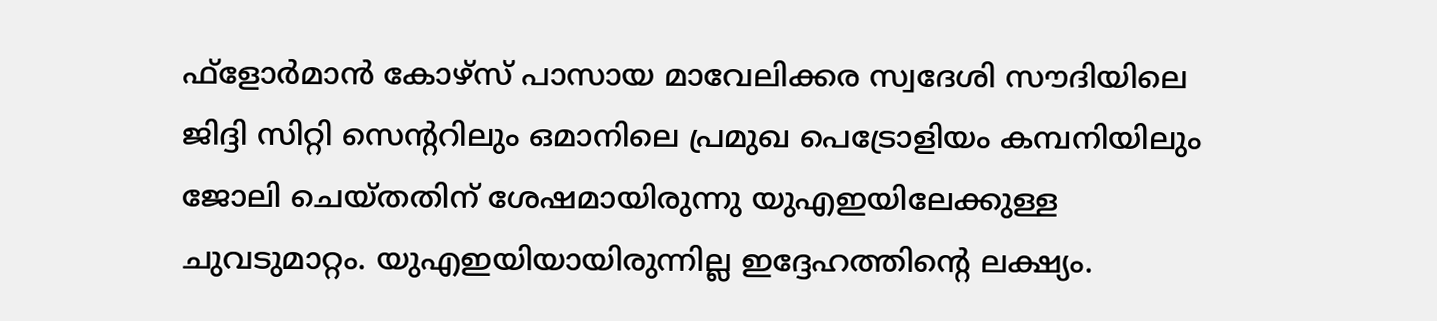ഫ്‌ളോര്‍മാന്‍ കോഴ്‌സ് പാസായ മാവേലിക്കര സ്വദേശി സൗദിയിലെ ജിദ്ദി സിറ്റി സെന്ററിലും ഒമാനിലെ പ്രമുഖ പെട്രോളിയം കമ്പനിയിലും ജോലി ചെയ്തതിന് ശേഷമായിരുന്നു യുഎഇയിലേക്കുള്ള ചുവടുമാറ്റം. യുഎഇയിയായിരുന്നില്ല ഇദ്ദേഹത്തിന്റെ ലക്ഷ്യം.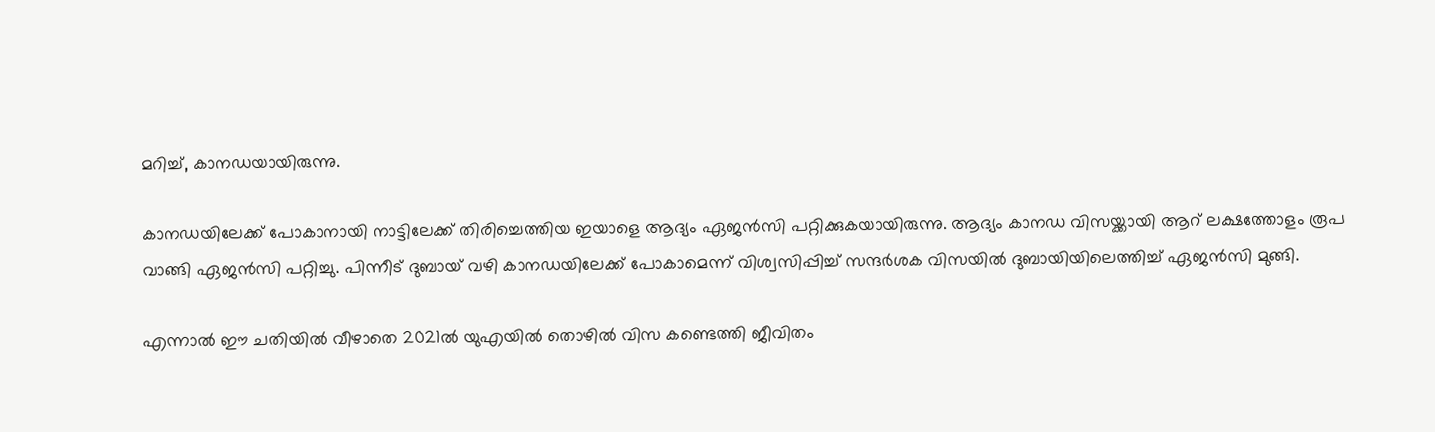മറിച്ച്, കാനഡയായിരുന്നു.

കാനഡയിലേക്ക് പോകാനായി നാട്ടിലേക്ക് തിരിച്ചെത്തിയ ഇയാളെ ആദ്യം ഏജന്‍സി പറ്റിക്കുകയായിരുന്നു. ആദ്യം കാനഡ വിസയ്ക്കായി ആറ് ലക്ഷത്തോളം രൂപ വാങ്ങി ഏജന്‍സി പറ്റിച്ചു. പിന്നീട് ദുബായ് വഴി കാനഡയിലേക്ക് പോകാമെന്ന് വിശ്വസിപ്പിച്ച് സന്ദര്‍ശക വിസയില്‍ ദുബായിയിലെത്തിച്ച് ഏജന്‍സി മുങ്ങി.

എന്നാല്‍ ഈ ചതിയില്‍ വീഴാതെ 2021ല്‍ യുഎയില്‍ തൊഴില്‍ വിസ കണ്ടെത്തി ജീവിതം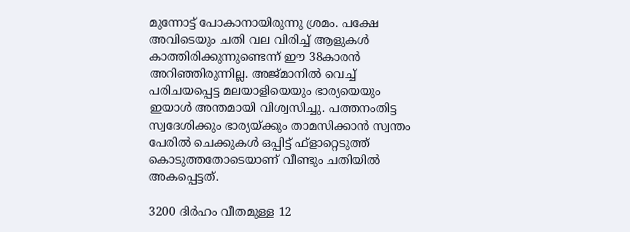മുന്നോട്ട് പോകാനായിരുന്നു ശ്രമം. പക്ഷേ അവിടെയും ചതി വല വിരിച്ച് ആളുകള്‍ കാത്തിരിക്കുന്നുണ്ടെന്ന് ഈ 38കാരന്‍ അറിഞ്ഞിരുന്നില്ല. അജ്മാനില്‍ വെച്ച് പരിചയപ്പെട്ട മലയാളിയെയും ഭാര്യയെയും ഇയാള്‍ അന്തമായി വിശ്വസിച്ചു. പത്തനംതിട്ട സ്വദേശിക്കും ഭാര്യയ്ക്കും താമസിക്കാന്‍ സ്വന്തം പേരില്‍ ചെക്കുകള്‍ ഒപ്പിട്ട് ഫ്‌ളാറ്റെടുത്ത് കൊടുത്തതോടെയാണ് വീണ്ടും ചതിയില്‍ അകപ്പെട്ടത്.

3200 ദിര്‍ഹം വീതമുള്ള 12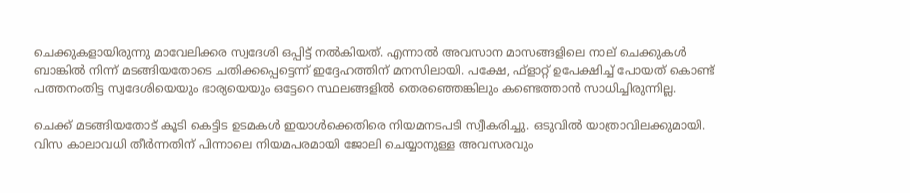ചെക്കുകളായിരുന്നു മാവേലിക്കര സ്വദേശി ഒപ്പിട്ട് നല്‍കിയത്. എന്നാല്‍ അവസാന മാസങ്ങളിലെ നാല് ചെക്കുകള്‍ ബാങ്കില്‍ നിന്ന് മടങ്ങിയതോടെ ചതിക്കപ്പെട്ടെന്ന് ഇദ്ദേഹത്തിന് മനസിലായി. പക്ഷേ, ഫ്‌ളാറ്റ് ഉപേക്ഷിച്ച് പോയത് കൊണ്ട് പത്തനംതിട്ട സ്വദേശിയെയും ഭാര്യയെയും ഒട്ടേറെ സ്ഥലങ്ങളില്‍ തെരഞ്ഞെങ്കിലും കണ്ടെത്താന്‍ സാധിച്ചിരുന്നില്ല.

ചെക്ക് മടങ്ങിയതോട് കൂടി കെട്ടിട ഉടമകള്‍ ഇയാള്‍ക്കെതിരെ നിയമനടപടി സ്വീകരിച്ചു. ഒടുവില്‍ യാത്രാവിലക്കുമായി. വിസ കാലാവധി തീര്‍ന്നതിന് പിന്നാലെ നിയമപരമായി ജോലി ചെയ്യാനുള്ള അവസരവും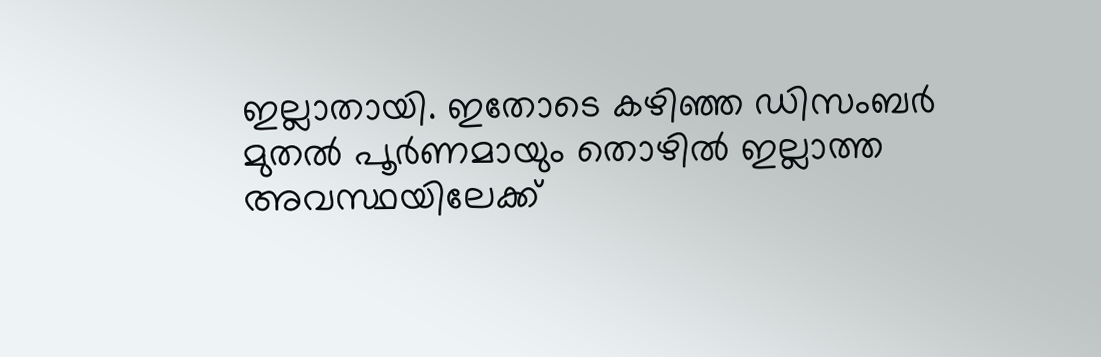ഇല്ലാതായി. ഇതോടെ കഴിഞ്ഞ ഡിസംബര്‍ മുതല്‍ പൂര്‍ണമായും തൊഴില്‍ ഇല്ലാത്ത അവസ്ഥയിലേക്ക്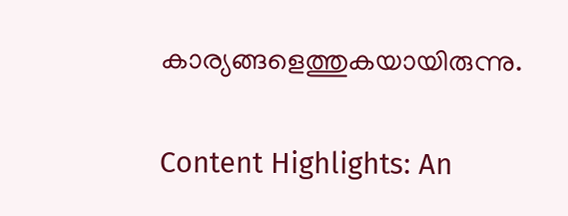കാര്യങ്ങളെത്തുകയായിരുന്നു.

Content Highlights: An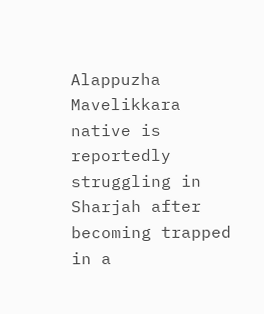Alappuzha Mavelikkara native is reportedly struggling in Sharjah after becoming trapped in a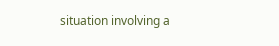situation involving a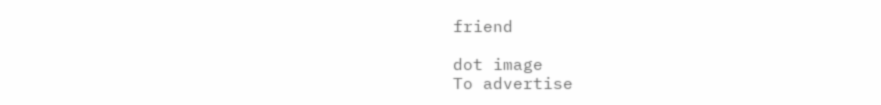friend

dot image
To advertise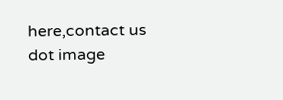here,contact us
dot image